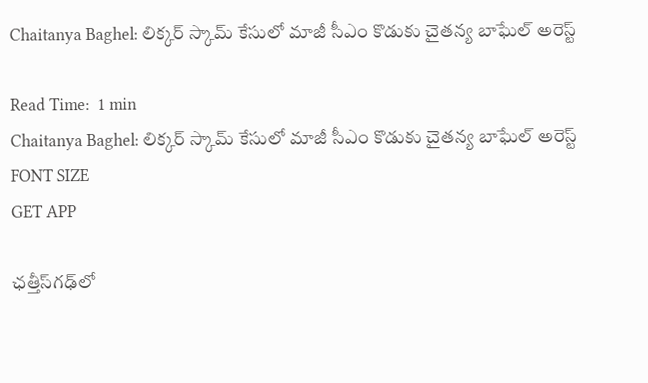Chaitanya Baghel: లిక్కర్ స్కామ్ కేసులో మాజీ సీఎం కొడుకు చైతన్య బాఘేల్‌ అరెస్ట్

Read Time:  1 min
Chaitanya Baghel: లిక్కర్ స్కామ్ కేసులో మాజీ సీఎం కొడుకు చైతన్య బాఘేల్‌ అరెస్ట్
FONT SIZE
GET APP

ఛత్తీస్‌గఢ్‌లో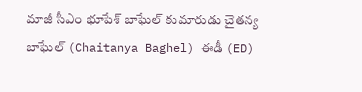మాజీ సీఎం భూపేశ్ బాఘేల్ కుమారుడు చైతన్య బాఘేల్‌ (Chaitanya Baghel) ఈడీ (ED)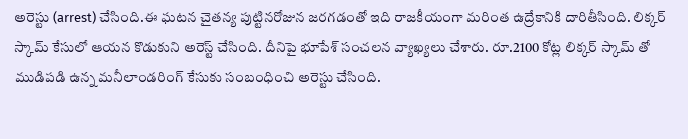అరెస్టు (arrest) చేసింది.ఈ ఘటన చైతన్య పుట్టినరోజున జరగడంతో ఇది రాజకీయంగా మరింత ఉద్రేకానికి దారితీసింది. లిక్కర్ స్కామ్ కేసులో ఆయన కొడుకుని అరెస్ట్ చేసింది. దీనిపై భూపేశ్ సంచలన వ్యాఖ్యలు చేశారు. రూ.2100 కోట్ల లిక్కర్ స్కామ్ తో ముడిపడి ఉన్న మనీలాండరింగ్ కేసుకు సంబంధించి అరెస్టు చేసింది.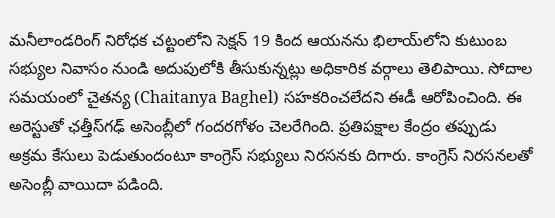మనీలాండరింగ్ నిరోధక చట్టంలోని సెక్షన్ 19 కింద ఆయనను భిలాయ్‌లోని కుటుంబ సభ్యుల నివాసం నుండి అదుపులోకి తీసుకున్నట్లు అధికారిక వర్గాలు తెలిపాయి. సోదాల సమయంలో చైతన్య (Chaitanya Baghel) సహకరించలేదని ఈడీ ఆరోపించింది. ఈ అరెస్టుతో ఛత్తీస్‌గఢ్ అసెంబ్లీలో గందరగోళం చెలరేగింది. ప్రతిపక్షాల కేంద్రం తప్పుడు అక్రమ కేసులు పెడుతుందంటూ కాంగ్రెస్ సభ్యులు నిరసనకు దిగారు. కాంగ్రెస్ నిరసనలతో అసెంబ్లీ వాయిదా పడింది.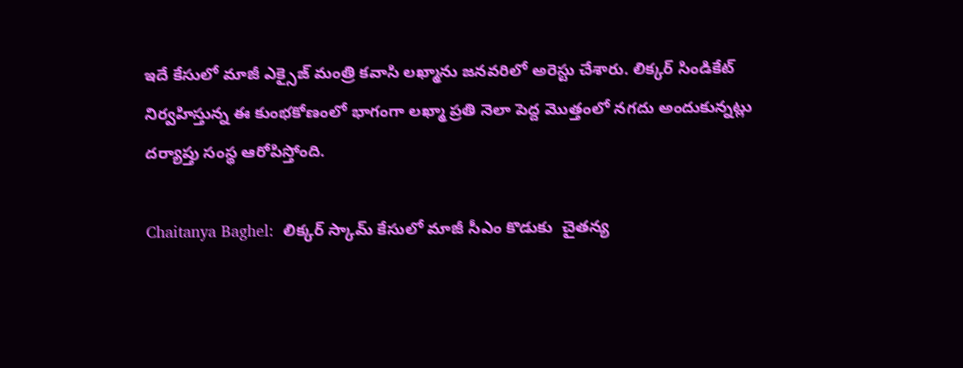ఇదే కేసులో మాజీ ఎక్సైజ్ మంత్రి కవాసి లఖ్మాను జనవరిలో అరెస్టు చేశారు. లిక్కర్ సిండికేట్ నిర్వహిస్తున్న ఈ కుంభకోణంలో భాగంగా లఖ్మా ప్రతి నెలా పెద్ద మొత్తంలో నగదు అందుకున్నట్లు దర్యాప్తు సంస్థ ఆరోపిస్తోంది.

Chaitanya Baghel:  లిక్కర్ స్కామ్ కేసులో మాజీ సీఎం కొడుకు  చైతన్య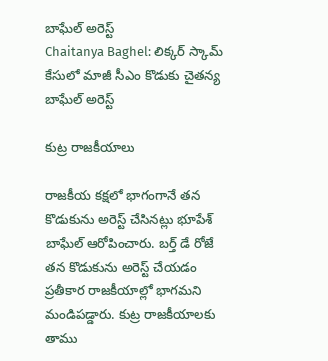బాఘేల్‌ అరెస్ట్
Chaitanya Baghel: లిక్కర్ స్కామ్ కేసులో మాజీ సీఎం కొడుకు చైతన్య బాఘేల్‌ అరెస్ట్

కుట్ర రాజకీయాలు

రాజకీయ కక్షలో భాగంగానే తన కొడుకును అరెస్ట్ చేసినట్లు భూపేశ్ బాఘేల్ ఆరోపించారు. బర్త్ డే రోజే తన కొడుకును అరెస్ట్ చేయడం ప్రతీకార రాజకీయాల్లో భాగమని మండిపడ్డారు. కుట్ర రాజకీయాలకు తాము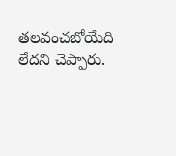తలవంచబోయేది లేదని చెప్పారు.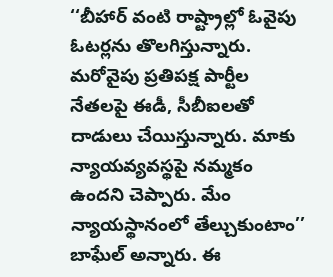‘‘బీహార్ వంటి రాష్ట్రాల్లో ఓవైపు ఓటర్లను తొలగిస్తున్నారు. మరోవైపు ప్రతిపక్ష పార్టీల నేతలపై ఈడీ, సీబీఐలతో దాడులు చేయిస్తున్నారు. మాకు న్యాయవ్యవస్థపై నమ్మకం ఉందని చెప్పారు. మేం న్యాయస్థానంలో తేల్చుకుంటాం’’ బాఘేల్ అన్నారు. ఈ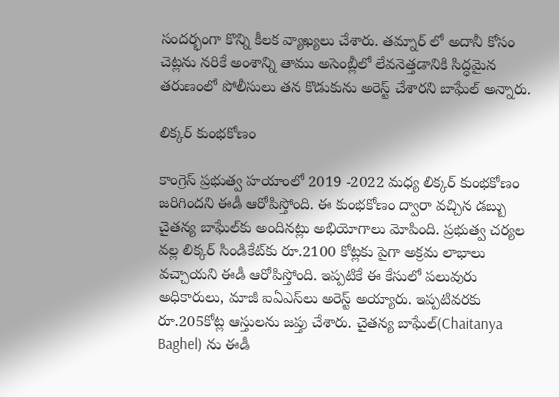సందర్భంగా కొన్ని కీలక వ్యాఖ్యలు చేశారు. తమ్నార్ లో అదానీ కోసం చెట్లను నరికే అంశాన్ని తాము అసెంబ్లీలో లేవనెత్తడానికి సిద్ధమైన తరుణంలో పోలీసులు తన కొడుకును అరెస్ట్ చేశారని బాఘేల్ అన్నారు.

లిక్కర్ కుంభకోణం

కాంగ్రెస్ ప్రభుత్వ హయాంలో 2019 -2022 మధ్య లిక్కర్ కుంభకోణం జరిగిందని ఈడీ ఆరోపిస్తోంది. ఈ కుంభకోణం ద్వారా వచ్చిన డబ్బు చైతన్య బాఘేల్‌కు అందినట్లు అభియోగాలు మోపింది. ప్రభుత్వ చర్యల వల్ల లిక్కర్ సిండికేట్‌కు రూ.2100 కోట్లకు పైగా అక్రమ లాభాలు వచ్చాయని ఈడీ ఆరోపిస్తోంది. ఇప్పటికే ఈ కేసులో పలువురు అధికారులు, మాజీ ఐఏఎస్‌లు అరెస్ట్ అయ్యారు. ఇప్పటివరకు రూ.205కోట్ల ఆస్తులను జప్తు చేశారు. చైతన్య బాఘేల్‌(Chaitanya Baghel) ను ఈడీ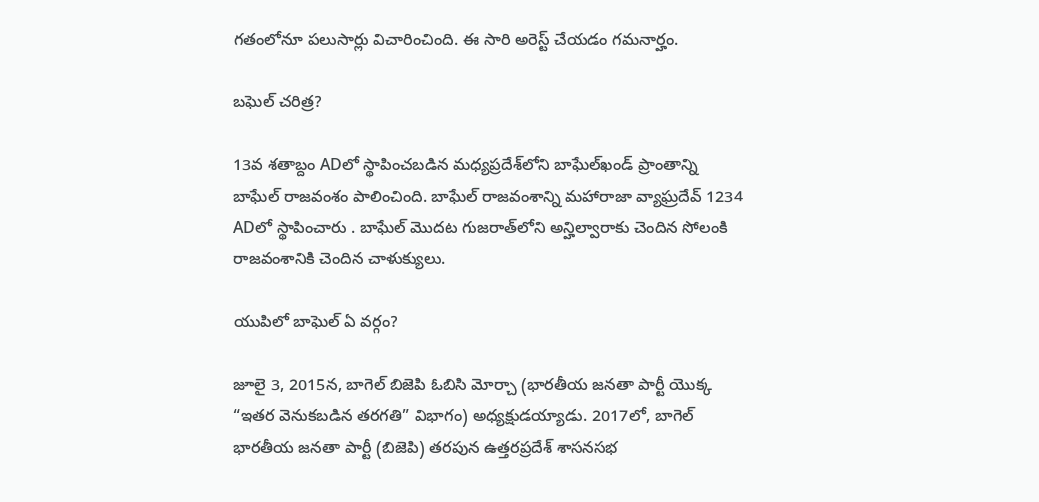గతంలోనూ పలుసార్లు విచారించింది. ఈ సారి అరెస్ట్ చేయడం గమనార్హం.

బఘెల్ చరిత్ర?

13వ శతాబ్దం ADలో స్థాపించబడిన మధ్యప్రదేశ్‌లోని బాఘేల్‌ఖండ్ ప్రాంతాన్ని బాఘేల్ రాజవంశం పాలించింది. బాఘేల్ రాజవంశాన్ని మహారాజా వ్యాఘ్రదేవ్ 1234 ADలో స్థాపించారు . బాఘేల్ మొదట గుజరాత్‌లోని అన్హిల్వారాకు చెందిన సోలంకి రాజవంశానికి చెందిన చాళుక్యులు.

యుపిలో బాఘెల్ ఏ వర్గం?

జూలై 3, 2015న, బాగెల్ బిజెపి ఓబిసి మోర్చా (భారతీయ జనతా పార్టీ యొక్క “ఇతర వెనుకబడిన తరగతి” విభాగం) అధ్యక్షుడయ్యాడు. 2017లో, బాగెల్ భారతీయ జనతా పార్టీ (బిజెపి) తరపున ఉత్తరప్రదేశ్ శాసనసభ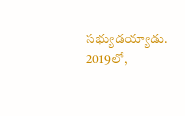సభ్యుడయ్యాడు. 2019లో,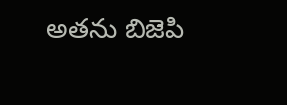అతను బిజెపి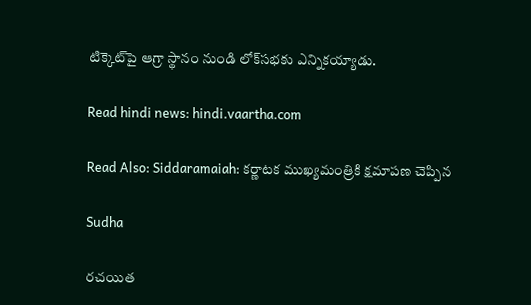టిక్కెట్‌పై ఆగ్రా స్థానం నుండి లోక్‌సభకు ఎన్నికయ్యాడు.

Read hindi news: hindi.vaartha.com

Read Also: Siddaramaiah: క‌ర్ణాట‌క ముఖ్య‌మంత్రికి క్ష‌మాప‌ణ చెప్పిన

Sudha

రచయిత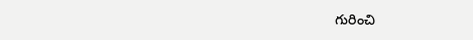గురించి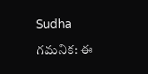Sudha

గమనిక: ఈ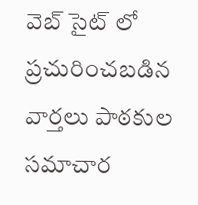వెబ్ సైట్ లో ప్రచురించబడిన వార్తలు పాఠకుల సమాచార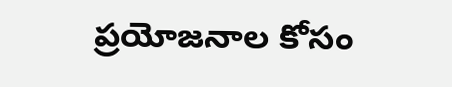ప్రయోజనాల కోసం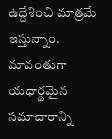ఉద్దేశించి మాత్రమే ఇస్తున్నాం. మావంతుగా యధార్థమైన సమాచారాన్ని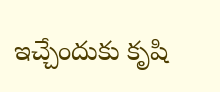ఇచ్చేందుకు కృషి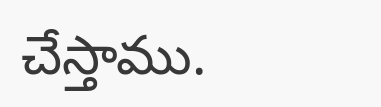చేస్తాము.